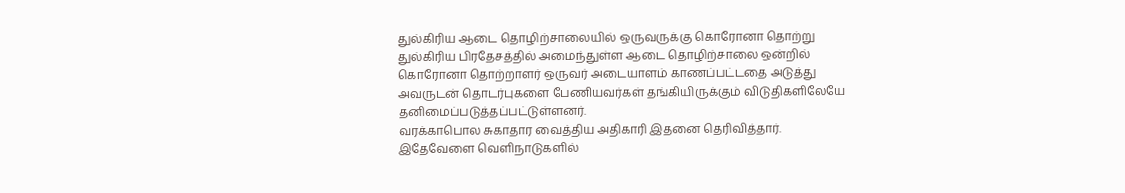துல்கிரிய ஆடை தொழிற்சாலையில் ஒருவருக்கு கொரோனா தொற்று
துல்கிரிய பிரதேசத்தில் அமைந்துள்ள ஆடை தொழிற்சாலை ஒன்றில் கொரோனா தொற்றாளர் ஒருவர் அடையாளம் காணப்பட்டதை அடுத்து அவருடன் தொடர்புகளை பேணியவர்கள் தங்கியிருக்கும் விடுதிகளிலேயே தனிமைப்படுத்தப்பட்டுள்ளனர்.
வரக்காபொல சுகாதார வைத்திய அதிகாரி இதனை தெரிவித்தார்.
இதேவேளை வெளிநாடுகளில்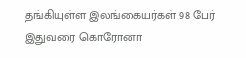தங்கியுள்ள இலங்கையர்கள் 98 பேர் இதுவரை கொரோனா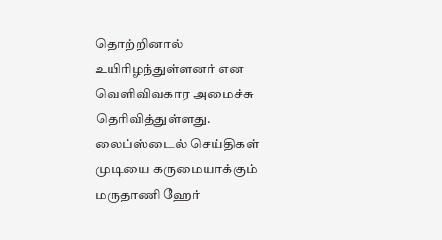தொற்றினால் உயிரிழந்துள்ளனர் என வெளிவிவகார அமைச்சு தெரிவித்துள்ளது.
லைப்ஸ்டைல் செய்திகள்
முடியை கருமையாக்கும் மருதாணி ஹேர்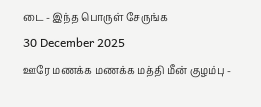டை - இந்த பொருள் சேருங்க
30 December 2025
ஊரே மணக்க மணக்க மத்தி மீன் குழம்பு -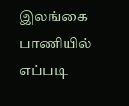இலங்கை பாணியில் எப்படி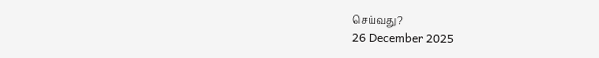செய்வது?
26 December 2025